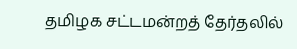தமிழக சட்டமன்றத் தேர்தலில்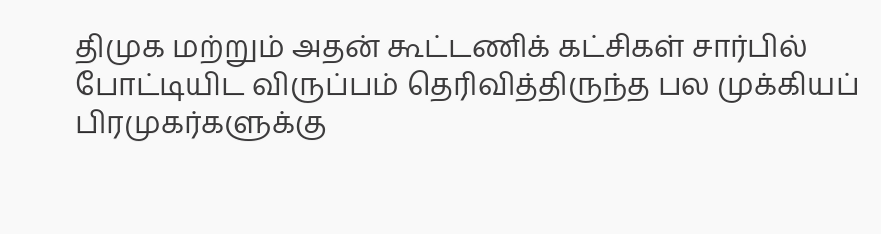திமுக மற்றும் அதன் கூட்டணிக் கட்சிகள் சார்பில் போட்டியிட விருப்பம் தெரிவித்திருந்த பல முக்கியப் பிரமுகர்களுக்கு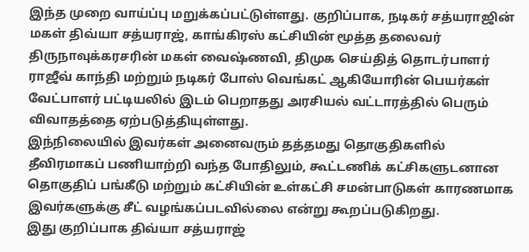இந்த முறை வாய்ப்பு மறுக்கப்பட்டுள்ளது. குறிப்பாக, நடிகர் சத்யராஜின் மகள் திவ்யா சத்யராஜ், காங்கிரஸ் கட்சியின் மூத்த தலைவர் திருநாவுக்கரசரின் மகள் வைஷ்ணவி, திமுக செய்தித் தொடர்பாளர் ராஜீவ் காந்தி மற்றும் நடிகர் போஸ் வெங்கட் ஆகியோரின் பெயர்கள் வேட்பாளர் பட்டியலில் இடம் பெறாதது அரசியல் வட்டாரத்தில் பெரும் விவாதத்தை ஏற்படுத்தியுள்ளது.
இந்நிலையில் இவர்கள் அனைவரும் தத்தமது தொகுதிகளில் தீவிரமாகப் பணியாற்றி வந்த போதிலும், கூட்டணிக் கட்சிகளுடனான தொகுதிப் பங்கீடு மற்றும் கட்சியின் உள்கட்சி சமன்பாடுகள் காரணமாக இவர்களுக்கு சீட் வழங்கப்படவில்லை என்று கூறப்படுகிறது.
இது குறிப்பாக திவ்யா சத்யராஜ்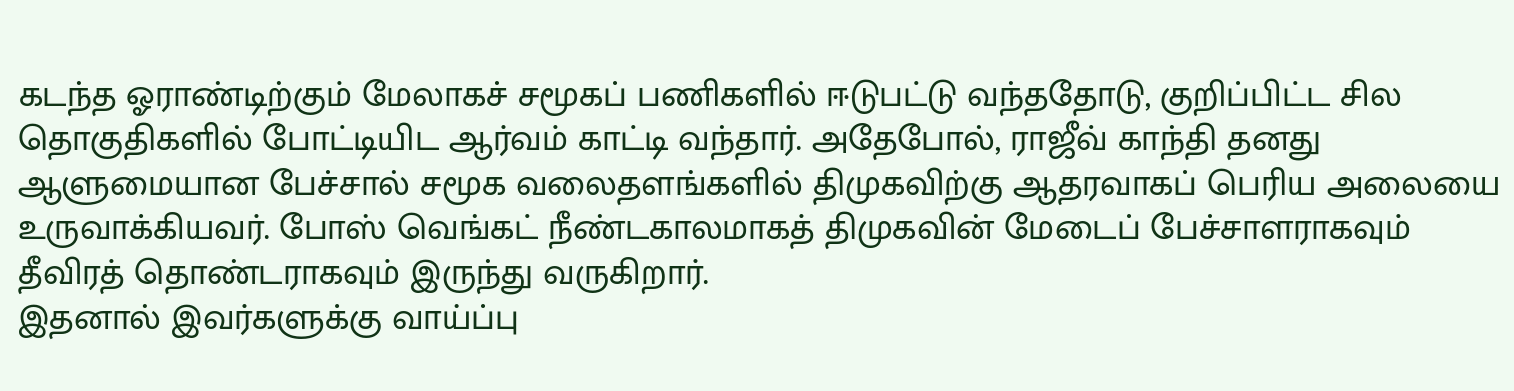கடந்த ஓராண்டிற்கும் மேலாகச் சமூகப் பணிகளில் ஈடுபட்டு வந்ததோடு, குறிப்பிட்ட சில தொகுதிகளில் போட்டியிட ஆர்வம் காட்டி வந்தார். அதேபோல், ராஜீவ் காந்தி தனது ஆளுமையான பேச்சால் சமூக வலைதளங்களில் திமுகவிற்கு ஆதரவாகப் பெரிய அலையை உருவாக்கியவர். போஸ் வெங்கட் நீண்டகாலமாகத் திமுகவின் மேடைப் பேச்சாளராகவும் தீவிரத் தொண்டராகவும் இருந்து வருகிறார்.
இதனால் இவர்களுக்கு வாய்ப்பு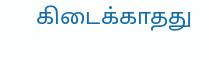கிடைக்காதது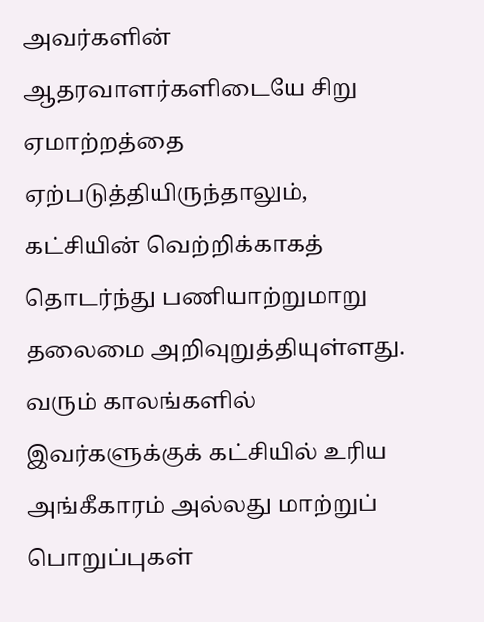அவர்களின் ஆதரவாளர்களிடையே சிறு ஏமாற்றத்தை ஏற்படுத்தியிருந்தாலும், கட்சியின் வெற்றிக்காகத் தொடர்ந்து பணியாற்றுமாறு தலைமை அறிவுறுத்தியுள்ளது. வரும் காலங்களில் இவர்களுக்குக் கட்சியில் உரிய அங்கீகாரம் அல்லது மாற்றுப் பொறுப்புகள்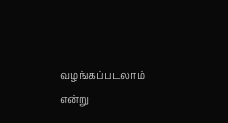வழங்கப்படலாம் என்று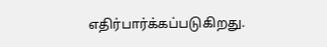எதிர்பார்க்கப்படுகிறது.